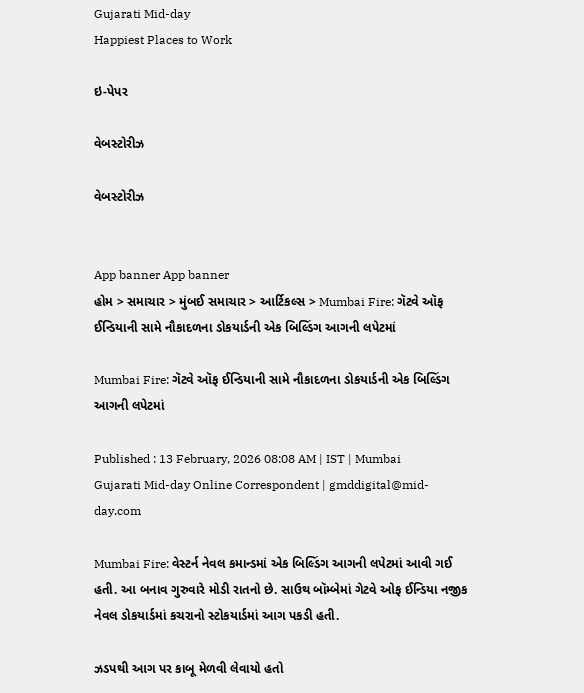Gujarati Mid-day
Happiest Places to Work

ઇ-પેપર

વેબસ્ટોરીઝ

વેબસ્ટોરીઝ


App banner App banner
હોમ > સમાચાર > મુંબઈ સમાચાર > આર્ટિકલ્સ > Mumbai Fire: ગૅટવે ઑફ ઈન્ડિયાની સામે નૌકાદળના ડોકયાર્ડની એક બિલ્ડિંગ આગની લપેટમાં

Mumbai Fire: ગૅટવે ઑફ ઈન્ડિયાની સામે નૌકાદળના ડોકયાર્ડની એક બિલ્ડિંગ આગની લપેટમાં

Published : 13 February, 2026 08:08 AM | IST | Mumbai
Gujarati Mid-day Online Correspondent | gmddigital@mid-day.com

Mumbai Fire: વેસ્ટર્ન નેવલ કમાન્ડમાં એક બિલ્ડિંગ આગની લપેટમાં આવી ગઈ હતી. આ બનાવ ગુરુવારે મોડી રાતનો છે. સાઉથ બૉમ્બેમાં ગેટવે ઓફ ઈન્ડિયા નજીક નેવલ ડોકયાર્ડમાં કચરાનો સ્ટોકયાર્ડમાં આગ પકડી હતી.

ઝડપથી આગ પર કાબૂ મેળવી લેવાયો હતો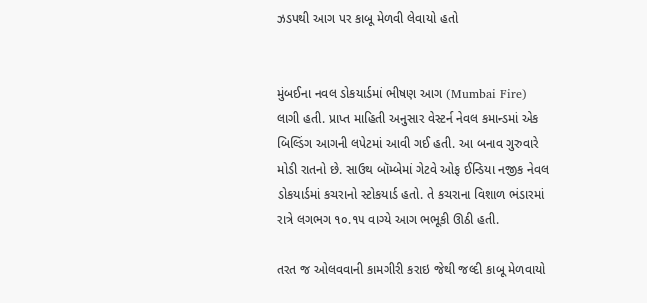ઝડપથી આગ પર કાબૂ મેળવી લેવાયો હતો


મુંબઈના નવલ ડોકયાર્ડમાં ભીષણ આગ (Mumbai Fire) લાગી હતી. પ્રાપ્ત માહિતી અનુસાર વેસ્ટર્ન નેવલ કમાન્ડમાં એક બિલ્ડિંગ આગની લપેટમાં આવી ગઈ હતી. આ બનાવ ગુરુવારે મોડી રાતનો છે. સાઉથ બૉમ્બેમાં ગેટવે ઓફ ઈન્ડિયા નજીક નેવલ ડોકયાર્ડમાં કચરાનો સ્ટોકયાર્ડ હતો. તે કચરાના વિશાળ ભંડારમાં રાત્રે લગભગ ૧૦.૧૫ વાગ્યે આગ ભભૂકી ઊઠી હતી.

તરત જ ઓલવવાની કામગીરી કરાઇ જેથી જલ્દી કાબૂ મેળવાયો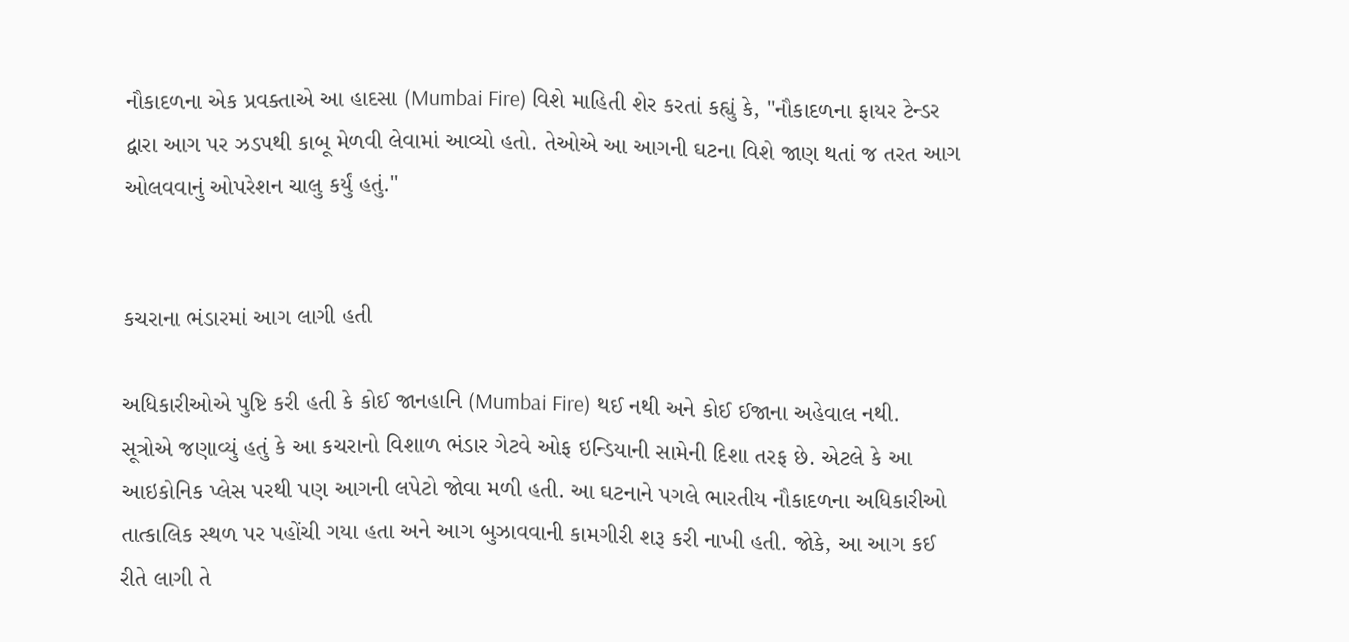નૌકાદળના એક પ્રવક્તાએ આ હાદસા (Mumbai Fire) વિશે માહિતી શેર કરતાં કહ્યું કે, "નૌકાદળના ફાયર ટેન્ડર દ્વારા આગ પર ઝડપથી કાબૂ મેળવી લેવામાં આવ્યો હતો. તેઓએ આ આગની ઘટના વિશે જાણ થતાં જ તરત આગ ઓલવવાનું ઓપરેશન ચાલુ કર્યું હતું."


કચરાના ભંડારમાં આગ લાગી હતી

અધિકારીઓએ પુષ્ટિ કરી હતી કે કોઈ જાનહાનિ (Mumbai Fire) થઈ નથી અને કોઈ ઈજાના અહેવાલ નથી. સૂત્રોએ જણાવ્યું હતું કે આ કચરાનો વિશાળ ભંડાર ગેટવે ઓફ ઇન્ડિયાની સામેની દિશા તરફ છે. એટલે કે આ આઇકોનિક પ્લેસ પરથી પણ આગની લપેટો જોવા મળી હતી. આ ઘટનાને પગલે ભારતીય નૌકાદળના અધિકારીઓ તાત્કાલિક સ્થળ પર પહોંચી ગયા હતા અને આગ બુઝાવવાની કામગીરી શરૂ કરી નાખી હતી. જોકે, આ આગ કઈ રીતે લાગી તે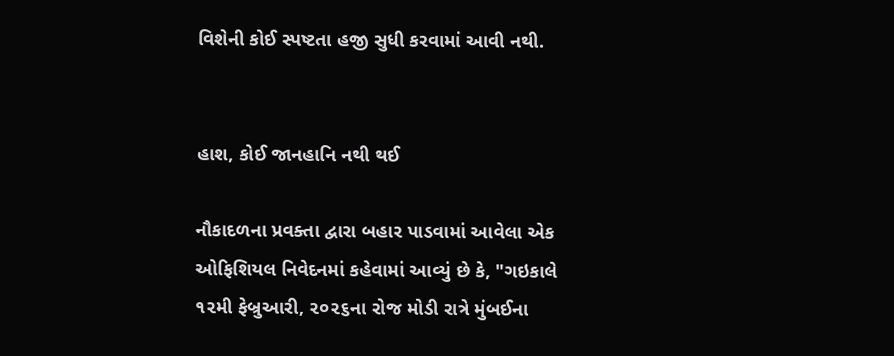વિશેની કોઈ સ્પષ્ટતા હજી સુધી કરવામાં આવી નથી.


હાશ, કોઈ જાનહાનિ નથી થઈ

નૌકાદળના પ્રવક્તા દ્વારા બહાર પાડવામાં આવેલા એક ઓફિશિયલ નિવેદનમાં કહેવામાં આવ્યું છે કે, "ગઇકાલે ૧૨મી ફેબ્રુઆરી, ૨૦૨૬ના રોજ મોડી રાત્રે મુંબઈના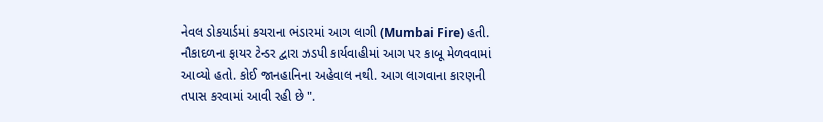નેવલ ડોકયાર્ડમાં કચરાના ભંડારમાં આગ લાગી (Mumbai Fire) હતી. નૌકાદળના ફાયર ટેન્ડર દ્વારા ઝડપી કાર્યવાહીમાં આગ પર કાબૂ મેળવવામાં આવ્યો હતો. કોઈ જાનહાનિના અહેવાલ નથી. આગ લાગવાના કારણની તપાસ કરવામાં આવી રહી છે ".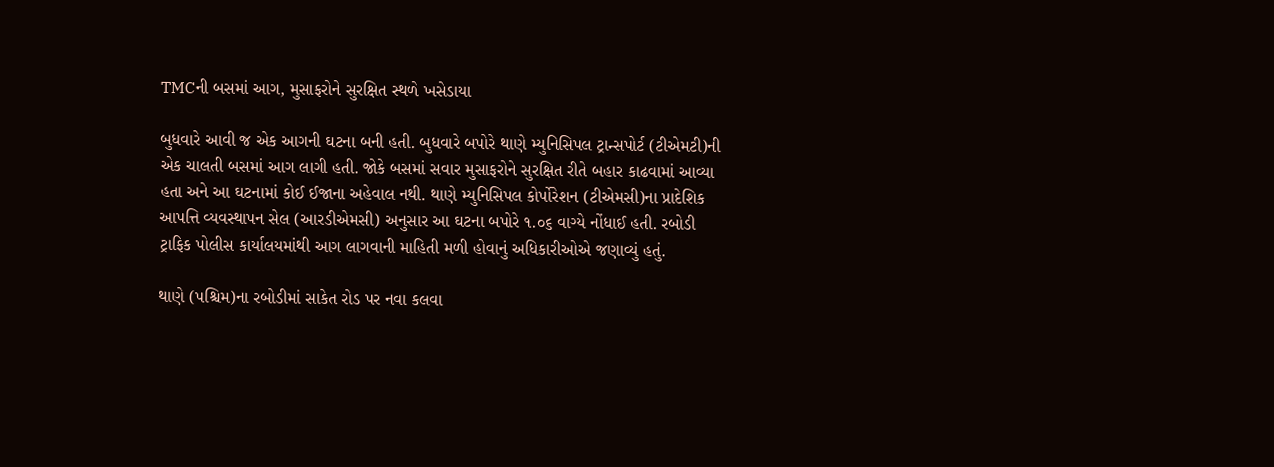TMCની બસમાં આગ, મુસાફરોને સુરક્ષિત સ્થળે ખસેડાયા

બુધવારે આવી જ એક આગની ઘટના બની હતી. બુધવારે બપોરે થાણે મ્યુનિસિપલ ટ્રાન્સપોર્ટ (ટીએમટી)ની એક ચાલતી બસમાં આગ લાગી હતી. જોકે બસમાં સવાર મુસાફરોને સુરક્ષિત રીતે બહાર કાઢવામાં આવ્યા હતા અને આ ઘટનામાં કોઈ ઈજાના અહેવાલ નથી. થાણે મ્યુનિસિપલ કોર્પોરેશન (ટીએમસી)ના પ્રાદેશિક આપત્તિ વ્યવસ્થાપન સેલ (આરડીએમસી) અનુસાર આ ઘટના બપોરે ૧.૦૬ વાગ્યે નોંધાઈ હતી. રબોડી ટ્રાફિક પોલીસ કાર્યાલયમાંથી આગ લાગવાની માહિતી મળી હોવાનું અધિકારીઓએ જણાવ્યું હતું.

થાણે (પશ્ચિમ)ના રબોડીમાં સાકેત રોડ પર નવા કલવા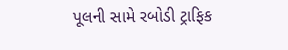પૂલની સામે રબોડી ટ્રાફિક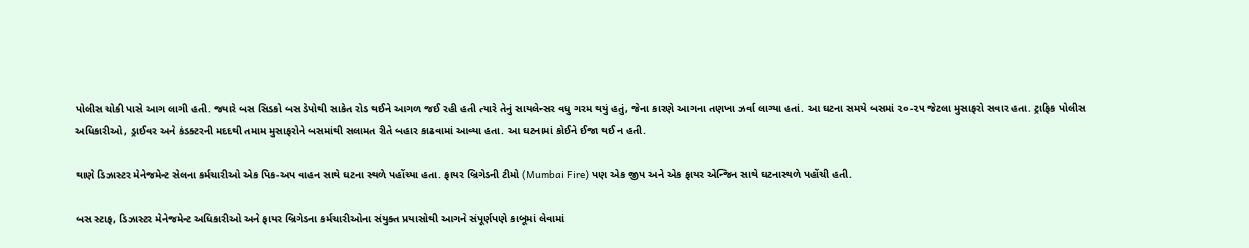પોલીસ ચોકી પાસે આગ લાગી હતી. જ્યારે બસ સિડકો બસ ડેપોથી સાકેત રોડ થઈને આગળ જઈ રહી હતી ત્યારે તેનું સાયલેન્સર વધુ ગરમ થયું હતું, જેના કારણે આગના તણખા ઝર્વા લાગ્યા હતાં. આ ઘટના સમયે બસમાં ૨૦-૨૫ જેટલા મુસાફરો સવાર હતા. ટ્રાફિક પોલીસ અધિકારીઓ, ડ્રાઈવર અને કંડક્ટરની મદદથી તમામ મુસાફરોને બસમાંથી સલામત રીતે બહાર કાઢવામાં આવ્યા હતા. આ ઘટનામાં કોઈને ઈજા થઈ ન હતી.

થાણે ડિઝાસ્ટર મેનેજમેન્ટ સેલના કર્મચારીઓ એક પિક-અપ વાહન સાથે ઘટના સ્થળે પહોંચ્યા હતા. ફાયર બ્રિગેડની ટીમો (Mumbai Fire) પણ એક જીપ અને એક ફાયર એન્જિન સાથે ઘટનાસ્થળે પહોંચી હતી.

બસ સ્ટાફ, ડિઝાસ્ટર મેનેજમેન્ટ અધિકારીઓ અને ફાયર બ્રિગેડના કર્મચારીઓના સંયુક્ત પ્રયાસોથી આગને સંપૂર્ણપણે કાબૂમાં લેવામાં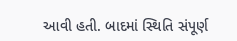આવી હતી. બાદમાં સ્થિતિ સંપૂર્ણ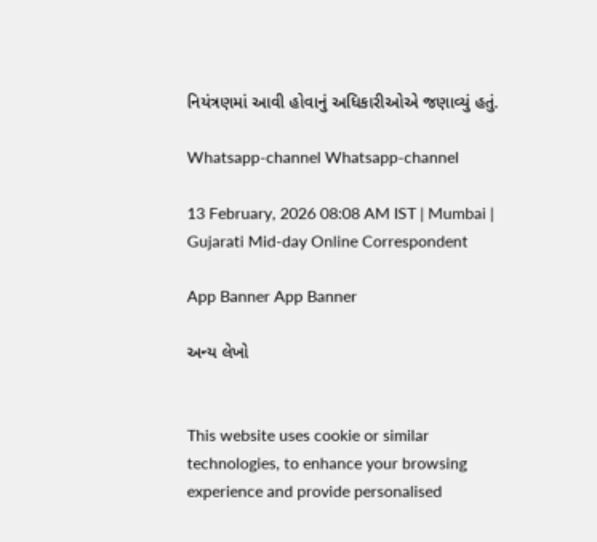નિયંત્રણમાં આવી હોવાનું અધિકારીઓએ જણાવ્યું હતું.

Whatsapp-channel Whatsapp-channel

13 February, 2026 08:08 AM IST | Mumbai | Gujarati Mid-day Online Correspondent

App Banner App Banner

અન્ય લેખો


This website uses cookie or similar technologies, to enhance your browsing experience and provide personalised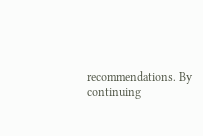recommendations. By continuing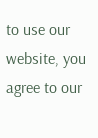to use our website, you agree to our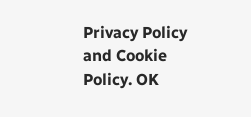Privacy Policy and Cookie Policy. OK